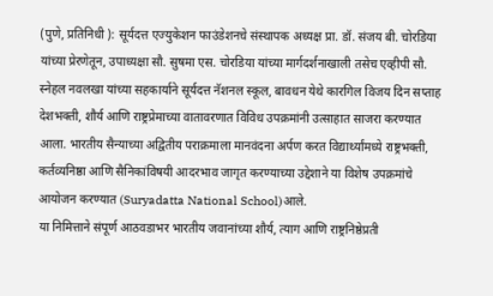(पुणे, प्रतिनिधी ): सूर्यदत्त एज्युकेशन फाउंडेशनचे संस्थापक अध्यक्ष प्रा. डॉ. संजय बी. चोरडिया यांच्या प्रेरणेतून, उपाध्यक्षा सौ. सुषमा एस. चोरडिया यांच्या मार्गदर्शनाखाली तसेच एव्हीपी सौ. स्नेहल नवलखा यांच्या सहकार्याने सूर्यदत्त नॅशनल स्कूल, बावधन येथे कारगिल विजय दिन सप्ताह देशभक्ती, शौर्य आणि राष्ट्रप्रेमाच्या वातावरणात विविध उपक्रमांनी उत्साहात साजरा करण्यात आला. भारतीय सैन्याच्या अद्वितीय पराक्रमाला मानवंदना अर्पण करत विद्यार्थ्यांमध्ये राष्ट्रभक्ती, कर्तव्यनिष्ठा आणि सैनिकांविषयी आदरभाव जागृत करण्याच्या उद्देशाने या विशेष उपक्रमांचे आयोजन करण्यात (Suryadatta National School)आले.
या निमित्ताने संपूर्ण आठवडाभर भारतीय जवानांच्या शौर्य, त्याग आणि राष्ट्रनिष्ठेप्रती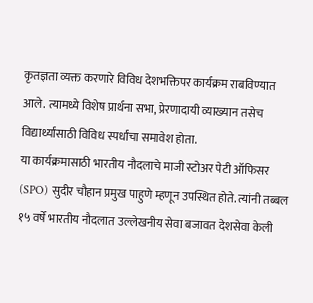कृतज्ञता व्यक्त करणारे विविध देशभक्तिपर कार्यक्रम राबविण्यात आले. त्यामध्ये विशेष प्रार्थना सभा, प्रेरणादायी व्याख्यान तसेच विद्यार्थ्यांसाठी विविध स्पर्धांचा समावेश होता.
या कार्यक्रमासाठी भारतीय नौदलाचे माजी स्टोअर पेटी ऑफिसर (SPO) सुदीर चौहान प्रमुख पाहुणे म्हणून उपस्थित होते. त्यांनी तब्बल १५ वर्षे भारतीय नौदलात उल्लेखनीय सेवा बजावत देशसेवा केली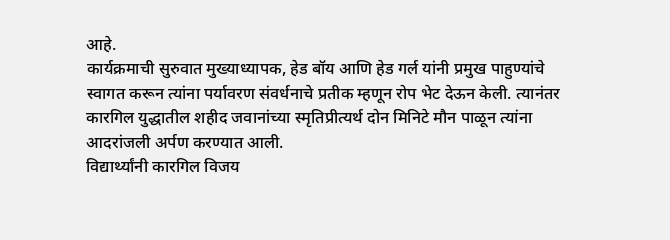आहे.
कार्यक्रमाची सुरुवात मुख्याध्यापक, हेड बॉय आणि हेड गर्ल यांनी प्रमुख पाहुण्यांचे स्वागत करून त्यांना पर्यावरण संवर्धनाचे प्रतीक म्हणून रोप भेट देऊन केली. त्यानंतर कारगिल युद्धातील शहीद जवानांच्या स्मृतिप्रीत्यर्थ दोन मिनिटे मौन पाळून त्यांना आदरांजली अर्पण करण्यात आली.
विद्यार्थ्यांनी कारगिल विजय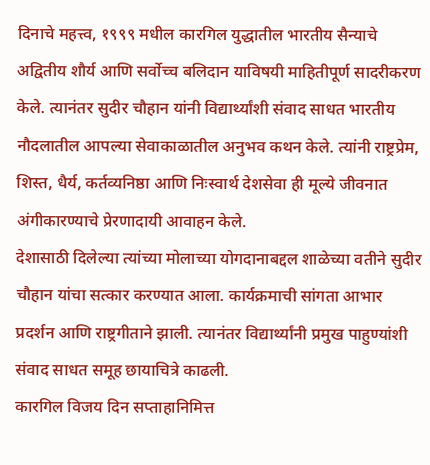दिनाचे महत्त्व, १९९९ मधील कारगिल युद्धातील भारतीय सैन्याचे अद्वितीय शौर्य आणि सर्वोच्च बलिदान याविषयी माहितीपूर्ण सादरीकरण केले. त्यानंतर सुदीर चौहान यांनी विद्यार्थ्यांशी संवाद साधत भारतीय नौदलातील आपल्या सेवाकाळातील अनुभव कथन केले. त्यांनी राष्ट्रप्रेम, शिस्त, धैर्य, कर्तव्यनिष्ठा आणि निःस्वार्थ देशसेवा ही मूल्ये जीवनात अंगीकारण्याचे प्रेरणादायी आवाहन केले.
देशासाठी दिलेल्या त्यांच्या मोलाच्या योगदानाबद्दल शाळेच्या वतीने सुदीर चौहान यांचा सत्कार करण्यात आला. कार्यक्रमाची सांगता आभार प्रदर्शन आणि राष्ट्रगीताने झाली. त्यानंतर विद्यार्थ्यांनी प्रमुख पाहुण्यांशी संवाद साधत समूह छायाचित्रे काढली.
कारगिल विजय दिन सप्ताहानिमित्त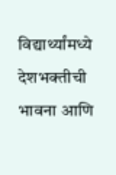विद्यार्थ्यांमध्ये देशभक्तीची भावना आणि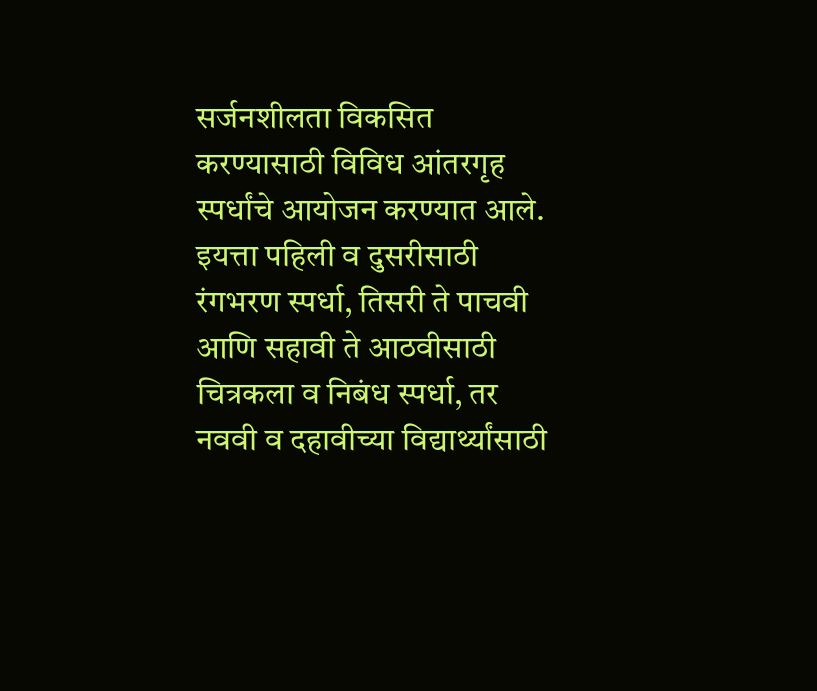सर्जनशीलता विकसित करण्यासाठी विविध आंतरगृह स्पर्धांचे आयोजन करण्यात आले. इयत्ता पहिली व दुसरीसाठी रंगभरण स्पर्धा, तिसरी ते पाचवी आणि सहावी ते आठवीसाठी चित्रकला व निबंध स्पर्धा, तर नववी व दहावीच्या विद्यार्थ्यांसाठी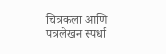चित्रकला आणि पत्रलेखन स्पर्धा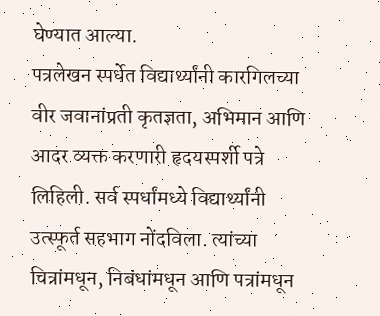घेण्यात आल्या.
पत्रलेखन स्पर्धेत विद्यार्थ्यांनी कारगिलच्या वीर जवानांप्रती कृतज्ञता, अभिमान आणि आदर व्यक्त करणारी हृदयस्पर्शी पत्रे लिहिली. सर्व स्पर्धांमध्ये विद्यार्थ्यांनी उत्स्फूर्त सहभाग नोंदविला. त्यांच्या चित्रांमधून, निबंधांमधून आणि पत्रांमधून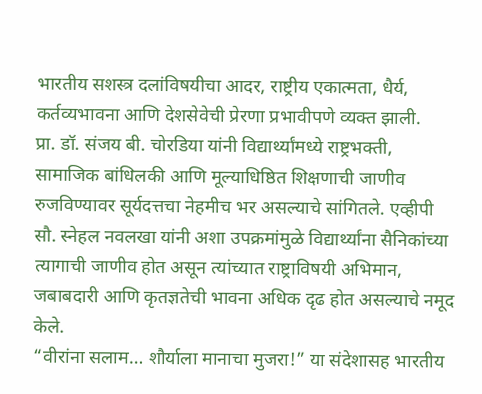भारतीय सशस्त्र दलांविषयीचा आदर, राष्ट्रीय एकात्मता, धैर्य, कर्तव्यभावना आणि देशसेवेची प्रेरणा प्रभावीपणे व्यक्त झाली.
प्रा. डॉ. संजय बी. चोरडिया यांनी विद्यार्थ्यांमध्ये राष्ट्रभक्ती, सामाजिक बांधिलकी आणि मूल्याधिष्ठित शिक्षणाची जाणीव रुजविण्यावर सूर्यदत्तचा नेहमीच भर असल्याचे सांगितले. एव्हीपी सौ. स्नेहल नवलखा यांनी अशा उपक्रमांमुळे विद्यार्थ्यांना सैनिकांच्या त्यागाची जाणीव होत असून त्यांच्यात राष्ट्राविषयी अभिमान, जबाबदारी आणि कृतज्ञतेची भावना अधिक दृढ होत असल्याचे नमूद केले.
“वीरांना सलाम… शौर्याला मानाचा मुजरा!” या संदेशासह भारतीय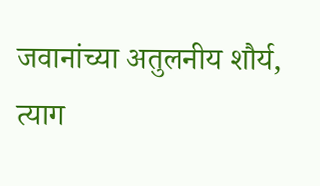जवानांच्या अतुलनीय शौर्य, त्याग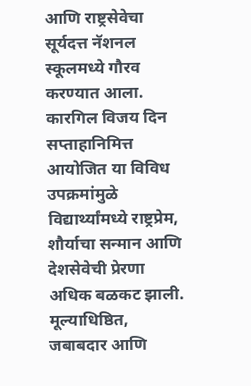आणि राष्ट्रसेवेचा सूर्यदत्त नॅशनल स्कूलमध्ये गौरव करण्यात आला.
कारगिल विजय दिन सप्ताहानिमित्त आयोजित या विविध उपक्रमांमुळे विद्यार्थ्यांमध्ये राष्ट्रप्रेम, शौर्याचा सन्मान आणि देशसेवेची प्रेरणा अधिक बळकट झाली. मूल्याधिष्ठित, जबाबदार आणि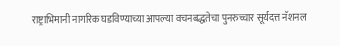राष्ट्राभिमानी नागरिक घडविण्याच्या आपल्या वचनबद्धतेचा पुनरुच्चार सूर्यदत्त नॅशनल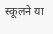स्कूलने या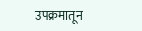उपक्रमातून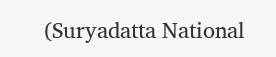(Suryadatta National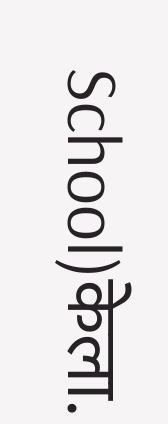School)केला.